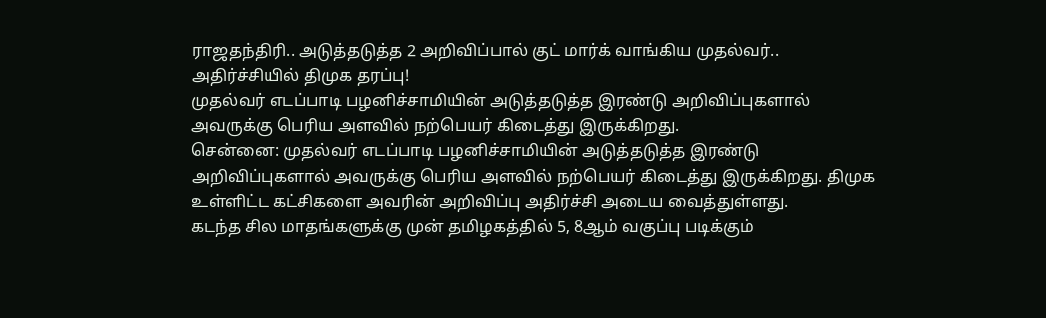ராஜதந்திரி.. அடுத்தடுத்த 2 அறிவிப்பால் குட் மார்க் வாங்கிய முதல்வர்.. அதிர்ச்சியில் திமுக தரப்பு!
முதல்வர் எடப்பாடி பழனிச்சாமியின் அடுத்தடுத்த இரண்டு அறிவிப்புகளால் அவருக்கு பெரிய அளவில் நற்பெயர் கிடைத்து இருக்கிறது.
சென்னை: முதல்வர் எடப்பாடி பழனிச்சாமியின் அடுத்தடுத்த இரண்டு அறிவிப்புகளால் அவருக்கு பெரிய அளவில் நற்பெயர் கிடைத்து இருக்கிறது. திமுக உள்ளிட்ட கட்சிகளை அவரின் அறிவிப்பு அதிர்ச்சி அடைய வைத்துள்ளது.
கடந்த சில மாதங்களுக்கு முன் தமிழகத்தில் 5, 8ஆம் வகுப்பு படிக்கும்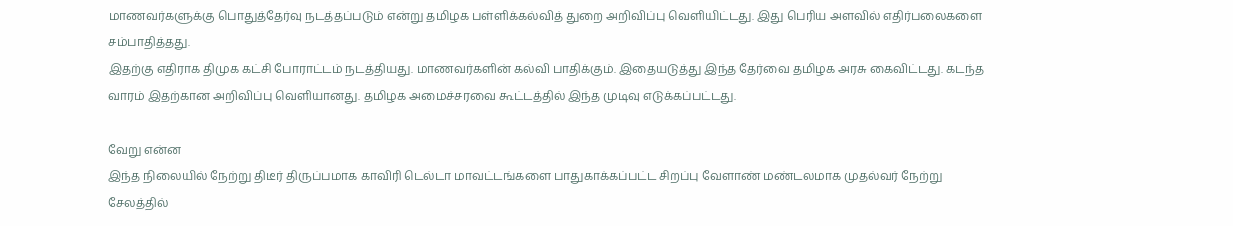மாணவர்களுக்கு பொதுத்தேர்வு நடத்தப்படும் என்று தமிழக பள்ளிக்கல்வித் துறை அறிவிப்பு வெளியிட்டது. இது பெரிய அளவில் எதிர்பலைகளை சம்பாதித்தது.
இதற்கு எதிராக திமுக கட்சி போராட்டம் நடத்தியது. மாணவர்களின் கல்வி பாதிக்கும். இதையடுத்து இந்த தேர்வை தமிழக அரசு கைவிட்டது. கடந்த வாரம் இதற்கான அறிவிப்பு வெளியானது. தமிழக அமைச்சரவை கூட்டத்தில் இந்த முடிவு எடுக்கப்பட்டது.

வேறு என்ன
இந்த நிலையில் நேற்று திடீர் திருப்பமாக காவிரி டெல்டா மாவட்டங்களை பாதுகாக்கப்பட்ட சிறப்பு வேளாண் மண்டலமாக முதல்வர் நேற்று சேலத்தில்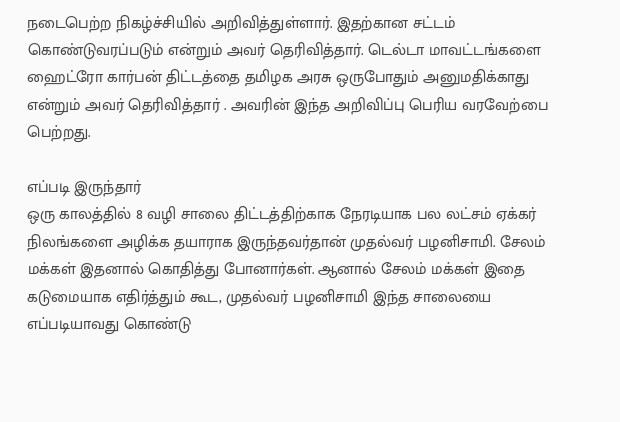நடைபெற்ற நிகழ்ச்சியில் அறிவித்துள்ளார். இதற்கான சட்டம் கொண்டுவரப்படும் என்றும் அவர் தெரிவித்தார். டெல்டா மாவட்டங்களை ஹைட்ரோ கார்பன் திட்டத்தை தமிழக அரசு ஒருபோதும் அனுமதிக்காது என்றும் அவர் தெரிவித்தார் . அவரின் இந்த அறிவிப்பு பெரிய வரவேற்பை பெற்றது.

எப்படி இருந்தார்
ஒரு காலத்தில் 8 வழி சாலை திட்டத்திற்காக நேரடியாக பல லட்சம் ஏக்கர் நிலங்களை அழிக்க தயாராக இருந்தவர்தான் முதல்வர் பழனிசாமி. சேலம் மக்கள் இதனால் கொதித்து போனார்கள். ஆனால் சேலம் மக்கள் இதை கடுமையாக எதிர்த்தும் கூட, முதல்வர் பழனிசாமி இந்த சாலையை எப்படியாவது கொண்டு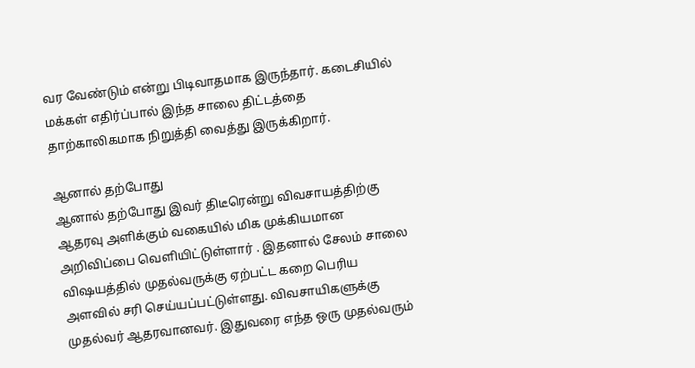வர வேண்டும் என்று பிடிவாதமாக இருந்தார். கடைசியில் மக்கள் எதிர்ப்பால் இந்த சாலை திட்டத்தை தாற்காலிகமாக நிறுத்தி வைத்து இருக்கிறார்.

ஆனால் தற்போது
ஆனால் தற்போது இவர் திடீரென்று விவசாயத்திற்கு ஆதரவு அளிக்கும் வகையில் மிக முக்கியமான அறிவிப்பை வெளியிட்டுள்ளார் . இதனால் சேலம் சாலை விஷயத்தில் முதல்வருக்கு ஏற்பட்ட கறை பெரிய அளவில் சரி செய்யப்பட்டுள்ளது. விவசாயிகளுக்கு முதல்வர் ஆதரவானவர். இதுவரை எந்த ஒரு முதல்வரும்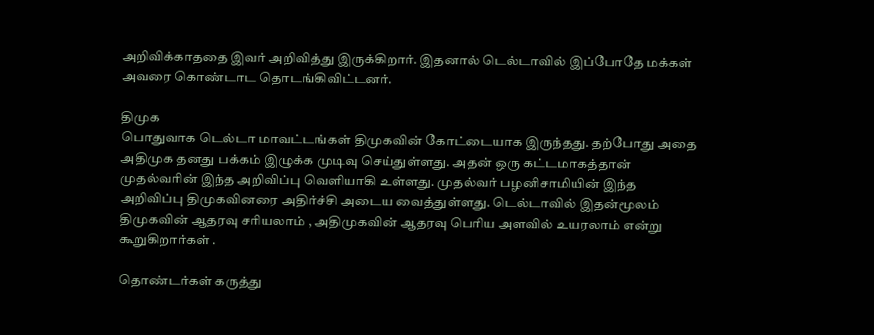அறிவிக்காததை இவர் அறிவித்து இருக்கிறார். இதனால் டெல்டாவில் இப்போதே மக்கள் அவரை கொண்டாட தொடங்கிவிட்டனர்.

திமுக
பொதுவாக டெல்டா மாவட்டங்கள் திமுகவின் கோட்டையாக இருந்தது. தற்போது அதை அதிமுக தனது பக்கம் இழுக்க முடிவு செய்துள்ளது. அதன் ஒரு கட்டமாகத்தான் முதல்வரின் இந்த அறிவிப்பு வெளியாகி உள்ளது. முதல்வர் பழனிசாமியின் இந்த அறிவிப்பு திமுகவினரை அதிர்ச்சி அடைய வைத்துள்ளது. டெல்டாவில் இதன்மூலம் திமுகவின் ஆதரவு சரியலாம் , அதிமுகவின் ஆதரவு பெரிய அளவில் உயரலாம் என்று கூறுகிறார்கள் .

தொண்டர்கள் கருத்து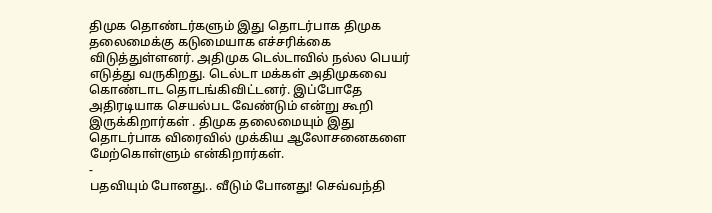திமுக தொண்டர்களும் இது தொடர்பாக திமுக தலைமைக்கு கடுமையாக எச்சரிக்கை விடுத்துள்ளனர். அதிமுக டெல்டாவில் நல்ல பெயர் எடுத்து வருகிறது. டெல்டா மக்கள் அதிமுகவை கொண்டாட தொடங்கிவிட்டனர். இப்போதே அதிரடியாக செயல்பட வேண்டும் என்று கூறி இருக்கிறார்கள் . திமுக தலைமையும் இது தொடர்பாக விரைவில் முக்கிய ஆலோசனைகளை மேற்கொள்ளும் என்கிறார்கள்.
-
பதவியும் போனது.. வீடும் போனது! செவ்வந்தி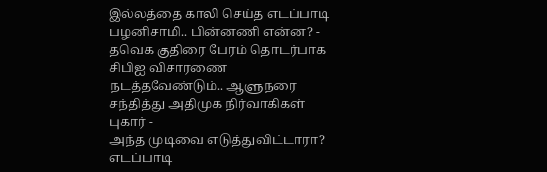இல்லத்தை காலி செய்த எடப்பாடி பழனிசாமி.. பின்னணி என்ன? -
தவெக குதிரை பேரம் தொடர்பாக சிபிஐ விசாரணை நடத்தவேண்டும்.. ஆளுநரை சந்தித்து அதிமுக நிர்வாகிகள் புகார் -
அந்த முடிவை எடுத்துவிட்டாரா? எடப்பாடி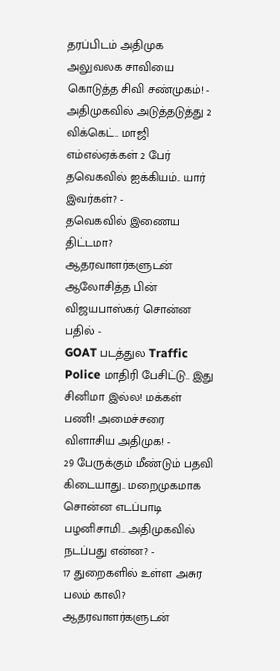தரப்பிடம் அதிமுக அலுவலக சாவியை கொடுத்த சிவி சண்முகம்! -
அதிமுகவில் அடுத்தடுத்து 2 விக்கெட்.. மாஜி எம்எல்ஏக்கள் 2 பேர் தவெகவில் ஐக்கியம்.. யார் இவர்கள்? -
தவெகவில் இணைய திட்டமா? ஆதரவாளர்களுடன் ஆலோசித்த பின் விஜயபாஸ்கர் சொன்ன பதில் -
GOAT படத்துல Traffic Police மாதிரி பேசிட்டு.. இது சினிமா இல்ல! மக்கள் பணி! அமைச்சரை விளாசிய அதிமுக! -
29 பேருக்கும் மீண்டும் பதவி கிடையாது.. மறைமுகமாக சொன்ன எடப்பாடி பழனிசாமி.. அதிமுகவில் நடப்பது என்ன? -
17 துறைகளில் உள்ள அசுர பலம் காலி? ஆதரவாளர்களுடன்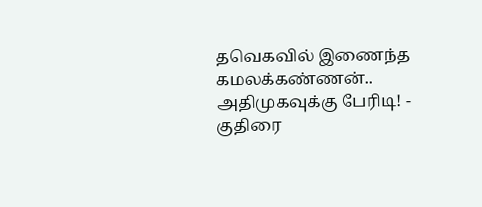தவெகவில் இணைந்த கமலக்கண்ணன்.. அதிமுகவுக்கு பேரிடி! -
குதிரை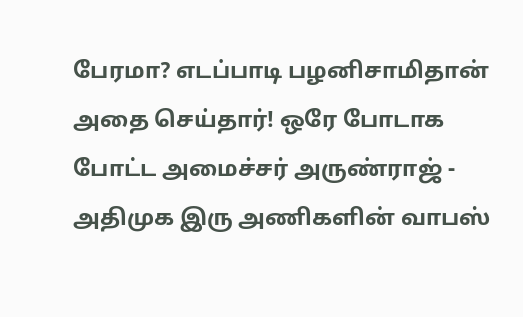பேரமா? எடப்பாடி பழனிசாமிதான் அதை செய்தார்! ஒரே போடாக போட்ட அமைச்சர் அருண்ராஜ் -
அதிமுக இரு அணிகளின் வாபஸ்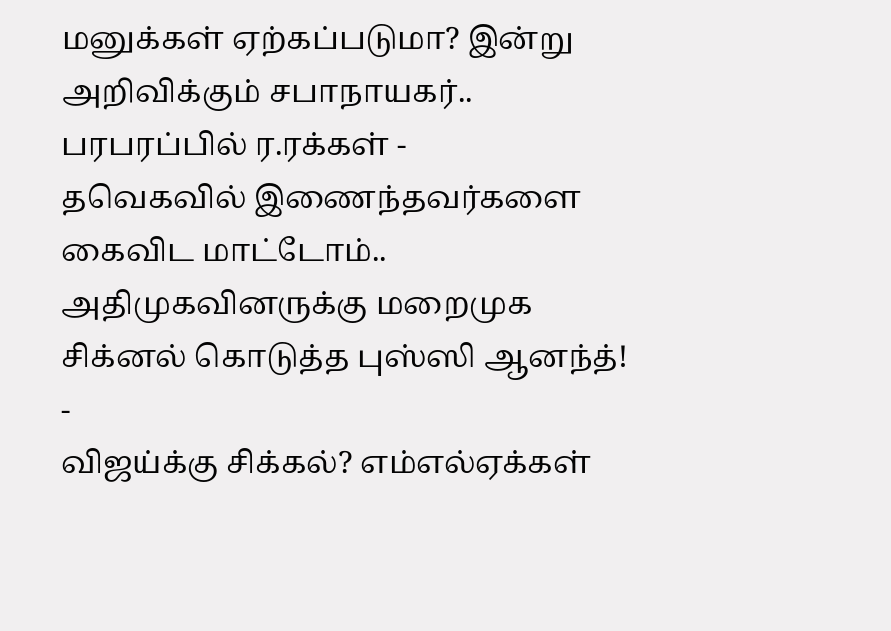மனுக்கள் ஏற்கப்படுமா? இன்று அறிவிக்கும் சபாநாயகர்.. பரபரப்பில் ர.ரக்கள் -
தவெகவில் இணைந்தவர்களை கைவிட மாட்டோம்.. அதிமுகவினருக்கு மறைமுக சிக்னல் கொடுத்த புஸ்ஸி ஆனந்த்! -
விஜய்க்கு சிக்கல்? எம்எல்ஏக்கள்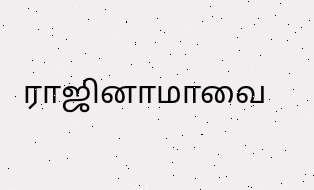ராஜினாமாவை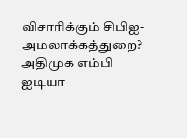விசாரிக்கும் சிபிஐ- அமலாக்கத்துறை? அதிமுக எம்பி ஐடியா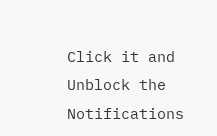Click it and Unblock the Notifications